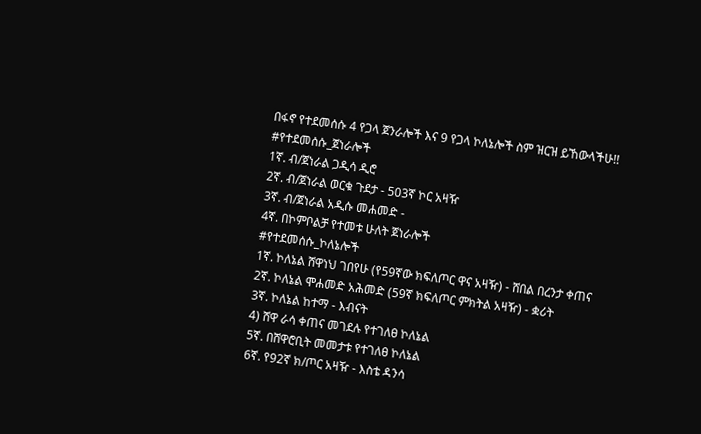በፋኖ የተደመሰሱ 4 የጋላ ጀንራሎች እና 9 የጋላ ኮለኔሎች ስም ዝርዝ ይኸውላችሁ!!
#የተደመሰሱ_ጀነራሎች
1ኛ. ብ/ጀነራል ጋዲሳ ዲሮ
2ኛ. ብ/ጀነራል ወርቁ ጉደታ - 503ኛ ኮር አዛዥ
3ኛ. ብ/ጀነራል አዲሱ መሐመድ -
4ኛ. በኮምቦልቻ የተመቱ ሁለት ጀነራሎች
#የተደመሰሱ_ኮለኔሎች
1ኛ. ኮለኔል ሸዋነህ ገበየሁ (የ59ኛው ክፍለጦር ዋና አዛዥ) - ሸበል በረንታ ቀጠና
2ኛ. ኮለኔል ሞሐመድ አሕመድ (59ኛ ክፍለጦር ምክትል አዛዥ) - ቋሪት
3ኛ. ኮለኔል ከተማ - እብናት
4) ሸዋ ራሳ ቀጠና መገደሉ የተገለፀ ኮለኔል
5ኛ. በሸዋሮቢት መመታቱ የተገለፀ ኮለኔል
6ኛ. የ92ኛ ክ/ጦር አዛዥ - እስቴ ዳንሳ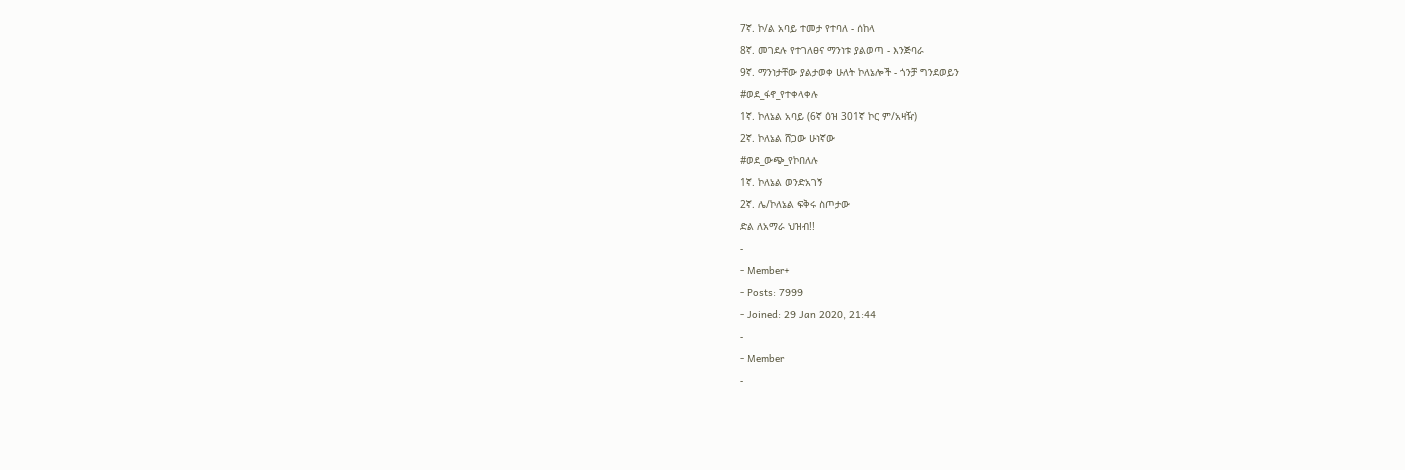7ኛ. ኮ/ል አባይ ተመታ የተባለ - ሰከላ
8ኛ. መገደሉ የተገለፀና ማንነቱ ያልወጣ - እንጅባራ
9ኛ. ማንነታቸው ያልታወቀ ሁለት ኮለኔሎች - ጎንቻ ግንደወይን
#ወደ_ፋኖ_የተቀላቀሉ
1ኛ. ኮለኔል አባይ (6ኛ ዕዝ 301ኛ ኮር ም/አዛዥ)
2ኛ. ኮለኔል ሸጋው ሁነኛው
#ወደ_ውጭ_የኮበለሉ
1ኛ. ኮለኔል ወንድአገኝ
2ኛ. ሌ/ኮለኔል ፍቅሩ ስጦታው
ድል ለአማራ ህዝብ!!
-
- Member+
- Posts: 7999
- Joined: 29 Jan 2020, 21:44
-
- Member
-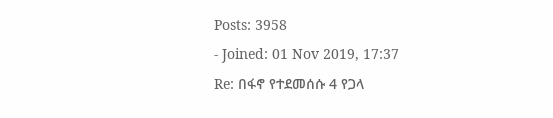Posts: 3958
- Joined: 01 Nov 2019, 17:37
Re: በፋኖ የተደመሰሱ 4 የጋላ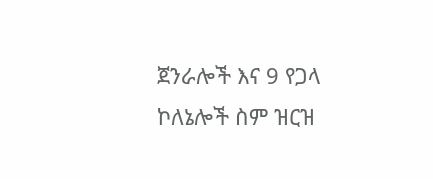ጀንራሎች እና 9 የጋላ ኮለኔሎች ስም ዝርዝ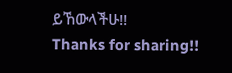ይኸውላችሁ!!
Thanks for sharing!!